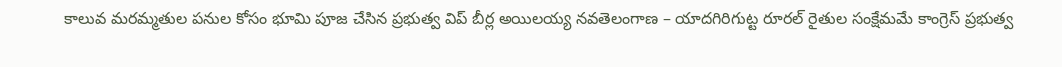కాలువ మరమ్మతుల పనుల కోసం భూమి పూజ చేసిన ప్రభుత్వ విప్ బీర్ల అయిలయ్య నవతెలంగాణ – యాదగిరిగుట్ట రూరల్ రైతుల సంక్షేమమే కాంగ్రెస్ ప్రభుత్వ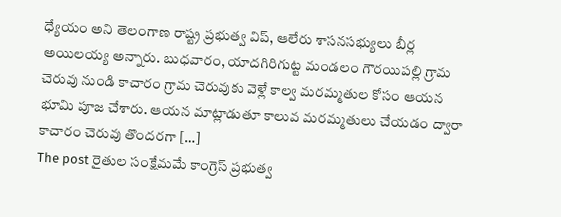ధ్యేయం అని తెలంగాణ రాష్ట్ర ప్రభుత్వ విప్, ఆలేరు శాసనసభ్యులు బీర్ల అయిలయ్య అన్నారు. బుధవారం, యాదగిరిగుట్ట మండలం గౌరయిపల్లి గ్రామ చెరువు నుండి కాచారం గ్రామ చెరువుకు వెళ్లే కాల్వ మరమ్మతుల కోసం ఆయన భూమి పూజ చేశారు. ఆయన మాట్లాడుతూ కాలువ మరమ్మతులు చేయడం ద్వారా కాచారం చెరువు తొందరగా […]
The post రైతుల సంక్షేమమే కాంగ్రెస్ ప్రభుత్వ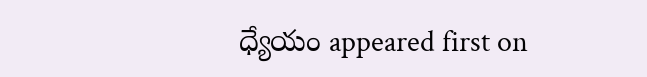ధ్యేయం appeared first on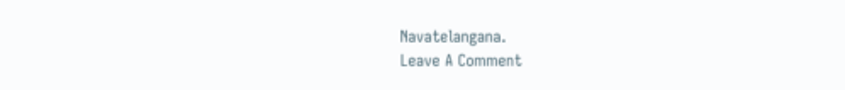Navatelangana.
Leave A Comment